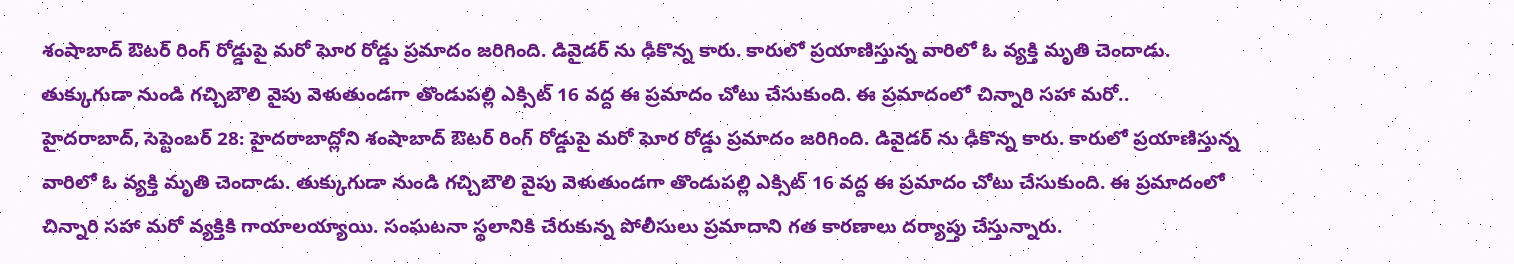శంషాబాద్ ఔటర్ రింగ్ రోడ్డుపై మరో ఘోర రోడ్డు ప్రమాదం జరిగింది. డివైడర్ ను ఢీకొన్న కారు. కారులో ప్రయాణిస్తున్న వారిలో ఓ వ్యక్తి మృతి చెందాడు. తుక్కుగుడా నుండి గచ్చిబౌలి వైపు వెళుతుండగా తొండుపల్లి ఎక్సిట్ 16 వద్ద ఈ ప్రమాదం చోటు చేసుకుంది. ఈ ప్రమాదంలో చిన్నారి సహా మరో..
హైదరాబాద్, సెప్టెంబర్ 28: హైదరాబాద్లోని శంషాబాద్ ఔటర్ రింగ్ రోడ్డుపై మరో ఘోర రోడ్డు ప్రమాదం జరిగింది. డివైడర్ ను ఢీకొన్న కారు. కారులో ప్రయాణిస్తున్న వారిలో ఓ వ్యక్తి మృతి చెందాడు. తుక్కుగుడా నుండి గచ్చిబౌలి వైపు వెళుతుండగా తొండుపల్లి ఎక్సిట్ 16 వద్ద ఈ ప్రమాదం చోటు చేసుకుంది. ఈ ప్రమాదంలో చిన్నారి సహా మరో వ్యక్తికి గాయాలయ్యాయి. సంఘటనా స్థలానికి చేరుకున్న పోలీసులు ప్రమాదాని గత కారణాలు దర్యాప్తు చేస్తున్నారు.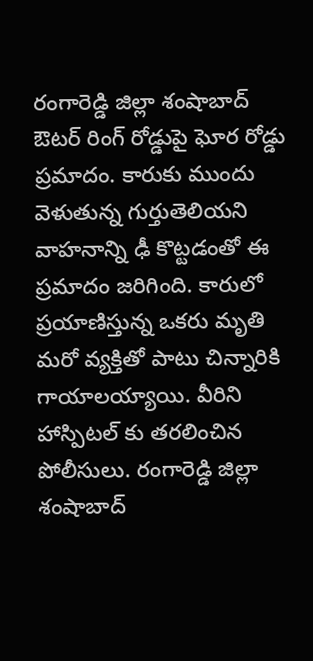రంగారెడ్డి జిల్లా శంషాబాద్ ఔటర్ రింగ్ రోడ్డుపై ఘోర రోడ్డు ప్రమాదం. కారుకు ముందు వెళుతున్న గుర్తుతెలియని వాహనాన్ని ఢీ కొట్టడంతో ఈ ప్రమాదం జరిగింది. కారులో ప్రయాణిస్తున్న ఒకరు మృతి మరో వ్యక్తితో పాటు చిన్నారికి గాయాలయ్యాయి. వీరిని హాస్పిటల్ కు తరలించిన పోలీసులు. రంగారెడ్డి జిల్లా శంషాబాద్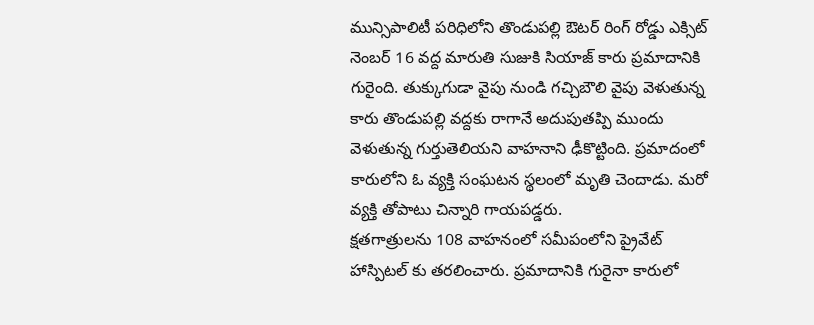మున్సిపాలిటీ పరిధిలోని తొండుపల్లి ఔటర్ రింగ్ రోడ్డు ఎక్సిట్ నెంబర్ 16 వద్ద మారుతి సుజుకి సియాజ్ కారు ప్రమాదానికి గురైంది. తుక్కుగుడా వైపు నుండి గచ్చిబౌలి వైపు వెళుతున్న కారు తొండుపల్లి వద్దకు రాగానే అదుపుతప్పి ముందు వెళుతున్న గుర్తుతెలియని వాహనాని ఢీకొట్టింది. ప్రమాదంలో కారులోని ఓ వ్యక్తి సంఘటన స్థలంలో మృతి చెందాడు. మరో వ్యక్తి తోపాటు చిన్నారి గాయపడ్డరు.
క్షతగాత్రులను 108 వాహనంలో సమీపంలోని ప్రైవేట్ హాస్పిటల్ కు తరలించారు. ప్రమాదానికి గురైనా కారులో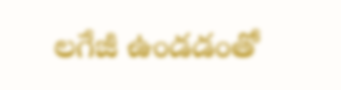లగేజీ ఉండడంతో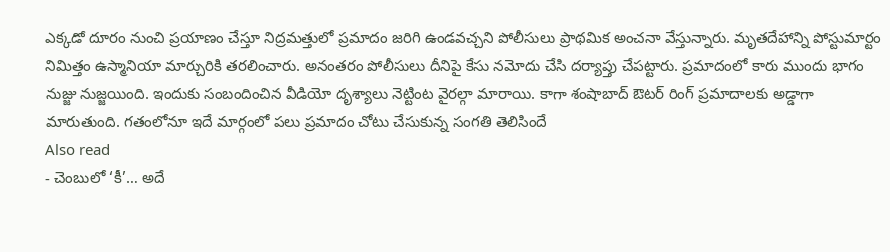ఎక్కడో దూరం నుంచి ప్రయాణం చేస్తూ నిద్రమత్తులో ప్రమాదం జరిగి ఉండవచ్చని పోలీసులు ప్రాథమిక అంచనా వేస్తున్నారు. మృతదేహాన్ని పోస్టుమార్టం నిమిత్తం ఉస్మానియా మార్చురికి తరలించారు. అనంతరం పోలీసులు దీనిపై కేసు నమోదు చేసి దర్యాప్తు చేపట్టారు. ప్రమాదంలో కారు ముందు భాగం నుజ్జు నుజ్జయింది. ఇందుకు సంబందించిన వీడియో దృశ్యాలు నెట్టింట వైరల్గా మారాయి. కాగా శంషాబాద్ ఔటర్ రింగ్ ప్రమాదాలకు అడ్డాగా మారుతుంది. గతంలోనూ ఇదే మార్గంలో పలు ప్రమాదం చోటు చేసుకున్న సంగతి తెలిసిందే
Also read
- చెంబులో ‘కీ’… అదే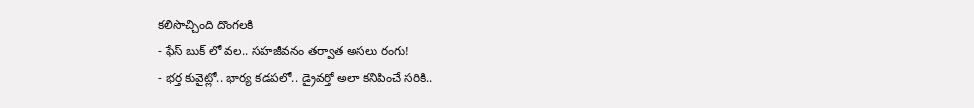కలిసొచ్చింది దొంగలకి
- ఫేస్ బుక్ లో వల.. సహజీవనం తర్వాత అసలు రంగు!
- భర్త కువైట్లో.. భార్య కడపలో.. డ్రైవర్తో అలా కనిపించే సరికి..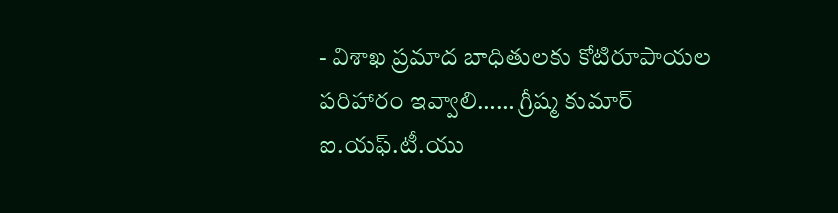- విశాఖ ప్రమాద బాధితులకు కోటిరూపాయల పరిహారం ఇవ్వాలి…… గ్రీష్మ కుమార్ ఐ.యఫ్.టీ.యు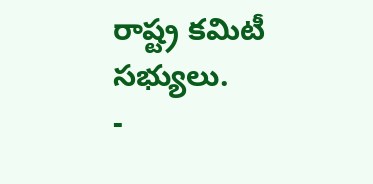రాష్ట్ర కమిటీ సభ్యులు.
-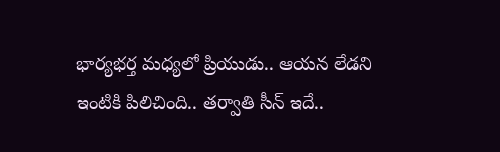భార్యభర్త మధ్యలో ప్రియుడు.. ఆయన లేడని ఇంటికి పిలిచింది.. తర్వాతి సీన్ ఇదే..